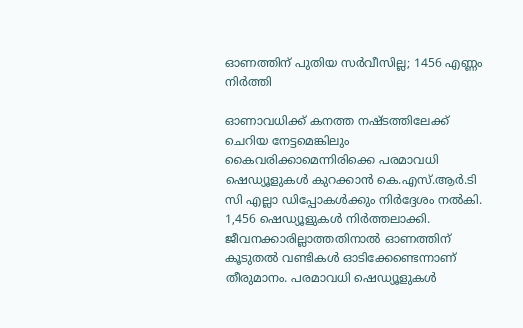ഓണത്തിന് പുതിയ സര്‍വീസില്ല; 1456 എണ്ണം നിര്‍ത്തി

ഓണാവധിക്ക് കനത്ത നഷ്ടത്തിലേക്ക് ചെറിയ നേട്ടമെങ്കിലും കൈവരിക്കാമെന്നിരിക്കെ പരമാവധി ഷെഡ്യൂളുകള്‍ കുറക്കാന്‍ കെ.എസ്.ആര്‍.ടി സി എല്ലാ ഡിപ്പോകള്‍ക്കും നിര്‍ദ്ദേശം നല്‍കി. 1,456 ഷെഡ്യൂളുകള്‍ നിര്‍ത്തലാക്കി. ജീവനക്കാരില്ലാത്തതിനാല്‍ ഓണത്തിന് കൂടുതല്‍ വണ്ടികള്‍ ഓടിക്കേണ്ടെന്നാണ് തീരുമാനം. പരമാവധി ഷെഡ്യൂളുകള്‍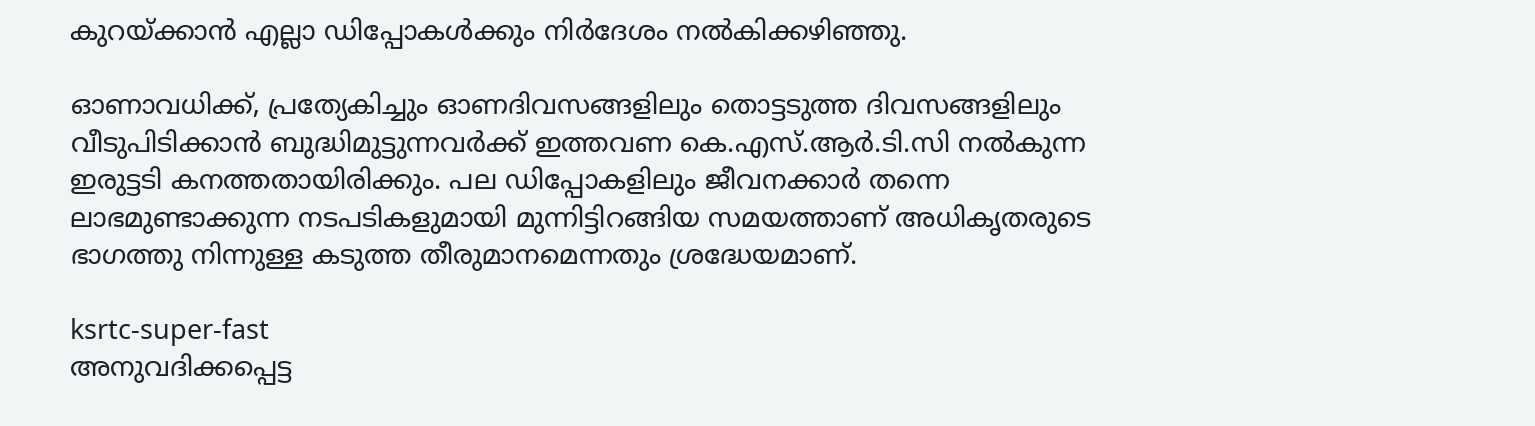കുറയ്ക്കാന്‍ എല്ലാ ഡിപ്പോകള്‍ക്കും നിര്‍ദേശം നല്‍കിക്കഴിഞ്ഞു.

ഓണാവധിക്ക്, പ്രത്യേകിച്ചും ഓണദിവസങ്ങളിലും തൊട്ടടുത്ത ദിവസങ്ങളിലും വീടുപിടിക്കാന്‍ ബുദ്ധിമുട്ടുന്നവര്‍ക്ക് ഇത്തവണ കെ.എസ്.ആര്‍.ടി.സി നല്‍കുന്ന ഇരുട്ടടി കനത്തതായിരിക്കും. പല ഡിപ്പോകളിലും ജീവനക്കാര്‍ തന്നെ ലാഭമുണ്ടാക്കുന്ന നടപടികളുമായി മുന്നിട്ടിറങ്ങിയ സമയത്താണ് അധികൃതരുടെ ഭാഗത്തു നിന്നുള്ള കടുത്ത തീരുമാനമെന്നതും ശ്രദ്ധേയമാണ്.

ksrtc-super-fast
അനുവദിക്കപ്പെട്ട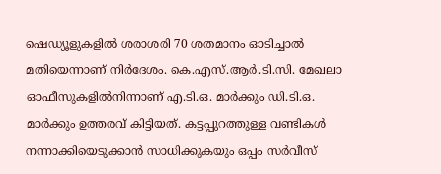ഷെഡ്യൂളുകളില്‍ ശരാശരി 70 ശതമാനം ഓടിച്ചാല്‍ മതിയെന്നാണ് നിര്‍ദേശം. കെ.എസ്.ആര്‍.ടി.സി. മേഖലാ ഓഫീസുകളില്‍നിന്നാണ് എ.ടി.ഒ. മാര്‍ക്കും ഡി.ടി.ഒ. മാര്‍ക്കും ഉത്തരവ് കിട്ടിയത്. കട്ടപ്പുറത്തുള്ള വണ്ടികള്‍ നന്നാക്കിയെടുക്കാന്‍ സാധിക്കുകയും ഒപ്പം സര്‍വീസ്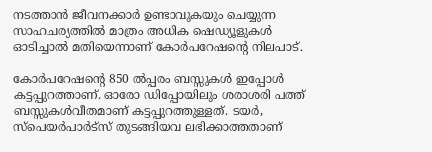നടത്താന്‍ ജീവനക്കാര്‍ ഉണ്ടാവുകയും ചെയ്യുന്ന സാഹചര്യത്തില്‍ മാത്രം അധിക ഷെഡ്യൂളുകള്‍ ഓടിച്ചാല്‍ മതിയെന്നാണ് കോര്‍പറേഷന്റെ നിലപാട്.

കോര്‍പറേഷന്റെ 850 ല്‍പ്പരം ബസ്സുകള്‍ ഇപ്പോള്‍ കട്ടപ്പുറത്താണ്. ഓരോ ഡിപ്പോയിലും ശരാശരി പത്ത് ബസ്സുകള്‍വീതമാണ് കട്ടപ്പുറത്തുള്ളത്. ടയര്‍, സ്‌പെയര്‍പാര്‍ട്‌സ് തുടങ്ങിയവ ലഭിക്കാത്തതാണ്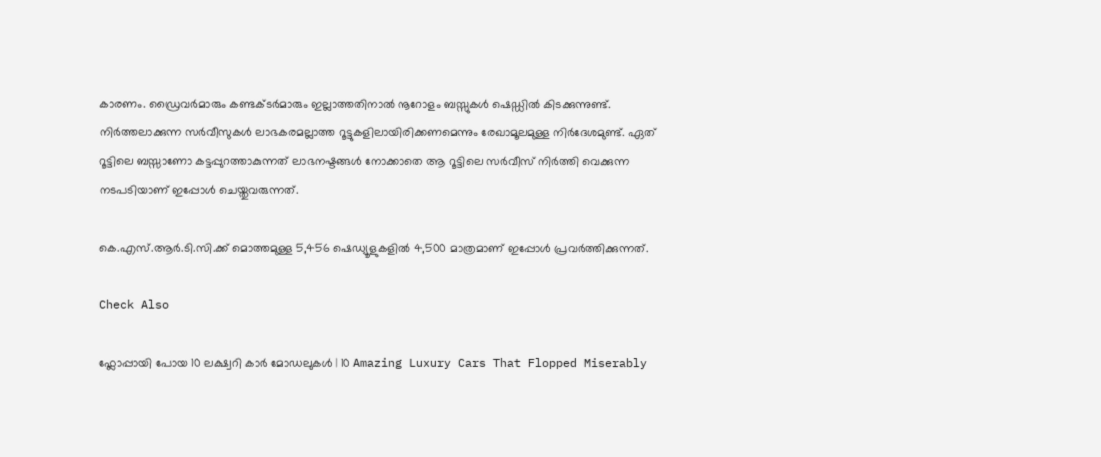കാരണം. ഡ്രൈവര്‍മാരും കണ്ടക്ടര്‍മാരും ഇല്ലാത്തതിനാല്‍ നൂറോളം ബസ്സുകള്‍ ഷെഡ്ഡില്‍ കിടക്കുന്നുണ്ട്. നിര്‍ത്തലാക്കുന്ന സര്‍വീസുകള്‍ ലാഭകരമല്ലാത്ത റൂട്ടുകളിലായിരിക്കണമെന്നും രേഖാമൂലമുള്ള നിര്‍ദേശമുണ്ട്. ഏത് റൂട്ടിലെ ബസ്സാണോ കട്ടപ്പുറത്താകുന്നത് ലാഭനഷ്ടങ്ങള്‍ നോക്കാതെ ആ റൂട്ടിലെ സര്‍വീസ് നിര്‍ത്തി വെക്കുന്ന നടപടിയാണ് ഇപ്പോള്‍ ചെയ്തുവരുന്നത്.

കെ.എസ്.ആര്‍.ടി.സി.ക്ക് മൊത്തമുള്ള 5,456 ഷെഡ്യൂളുകളില്‍ 4,500 മാത്രമാണ് ഇപ്പോള്‍ പ്രവര്‍ത്തിക്കുന്നത്.

Check Also

ഫ്ലോപ്പായി പോയ 10 ലക്ഷ്വറി കാർ മോഡലുകൾ | 10 Amazing Luxury Cars That Flopped Miserably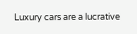Luxury cars are a lucrative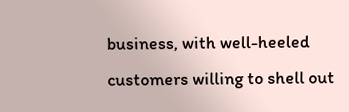business, with well-heeled customers willing to shell out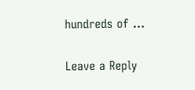hundreds of …

Leave a Reply